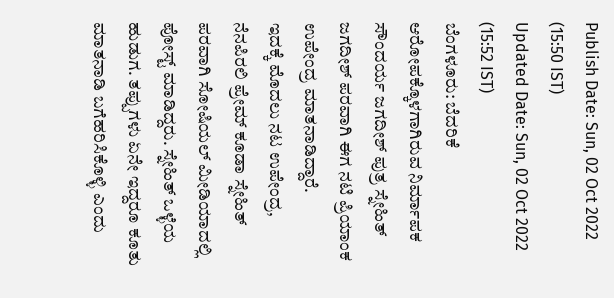Publish Date: Sun, 02 Oct 2022 (15:50 IST)
Updated Date: Sun, 02 Oct 2022 (15:52 IST)
ಬೆಂಗಳೂರು: ಬೆದರಿಕೆ ಆರೋಪಕ್ಕೊಳಗಾಗಿರುವ ನಿರ್ಮಾಪಕ ಸೌಂದರ್ಯ ಜಗದೀಶ್ ಪುತ್ರ ಸ್ನೇಹಿತ್ ಜಗದೀಶ್ ಪರವಾಗಿ ಈಗ ನಟಿ ಪ್ರಿಯಾಂಕ ಉಪೇಂದ್ರ ಮಾತನಾಡಿದ್ದಾರೆ.
ಇದಕ್ಕೆ ಮೊದಲು ನಟ ಉಪೇಂದ್ರ, ನೆನಪಿರಲಿ ಪ್ರೇಮ್ ಕೂಡಾ ಸ್ನೇಹಿತ್ ಪರವಾಗಿ ಸೋಷಿಯಲ್ ಮೀಡಿಯಾದಲ್ಲಿ ಪೋಸ್ಟ್ ಮಾಡಿದ್ದರು. ಸ್ನೇಹಿತ್ ಒಳ್ಳೆಯ ಹುಡುಗ. ತಪ್ಪುಗಳು ಏನೇ ಇದ್ದರೂ ಕೂತು ಮಾತನಾಡಿ ಬಗೆಹರಿಸಿಕೊಳ್ಳಿ ಎಂದು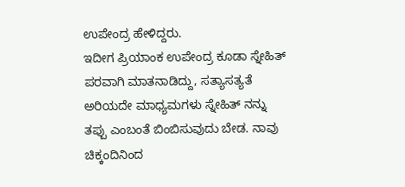ಉಪೇಂದ್ರ ಹೇಳಿದ್ದರು.
ಇದೀಗ ಪ್ರಿಯಾಂಕ ಉಪೇಂದ್ರ ಕೂಡಾ ಸ್ನೇಹಿತ್ ಪರವಾಗಿ ಮಾತನಾಡಿದ್ದು, ಸತ್ಯಾಸತ್ಯತೆ ಅರಿಯದೇ ಮಾಧ್ಯಮಗಳು ಸ್ನೇಹಿತ್ ನನ್ನು ತಪ್ಪು ಎಂಬಂತೆ ಬಿಂಬಿಸುವುದು ಬೇಡ. ನಾವು ಚಿಕ್ಕಂದಿನಿಂದ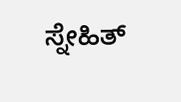ಸ್ನೇಹಿತ್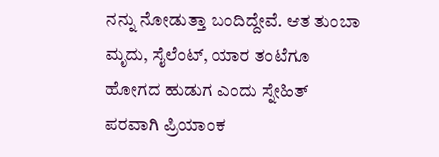ನನ್ನು ನೋಡುತ್ತಾ ಬಂದಿದ್ದೇವೆ. ಆತ ತುಂಬಾ ಮೃದು, ಸೈಲೆಂಟ್, ಯಾರ ತಂಟೆಗೂ ಹೋಗದ ಹುಡುಗ ಎಂದು ಸ್ನೇಹಿತ್ ಪರವಾಗಿ ಪ್ರಿಯಾಂಕ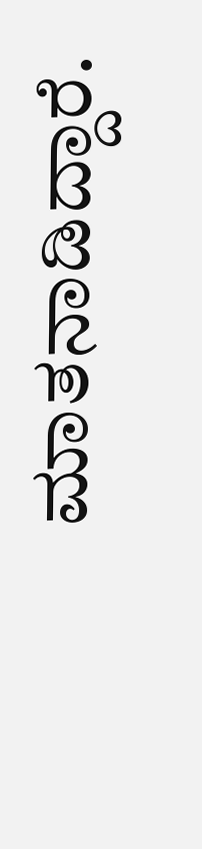ಮಾತನಾಡಿದ್ದಾರೆ.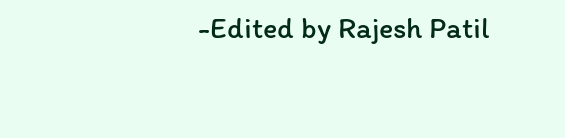-Edited by Rajesh Patil